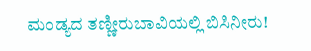ಮಂಡ್ಯದ ತಣ್ಣೀರುಬಾವಿಯಲ್ಲಿ ಬಿಸಿನೀರು!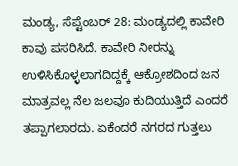ಮಂಡ್ಯ, ಸೆಪ್ಟೆಂಬರ್ 28: ಮಂಡ್ಯದಲ್ಲಿ ಕಾವೇರಿ ಕಾವು ಪಸರಿಸಿದೆ. ಕಾವೇರಿ ನೀರನ್ನು ಉಳಿಸಿಕೊಳ್ಳಲಾಗದಿದ್ದಕ್ಕೆ ಆಕ್ರೋಶದಿಂದ ಜನ ಮಾತ್ರವಲ್ಲ ನೆಲ ಜಲವೂ ಕುದಿಯುತ್ತಿದೆ ಎಂದರೆ ತಪ್ಪಾಗಲಾರದು. ಏಕೆಂದರೆ ನಗರದ ಗುತ್ತಲು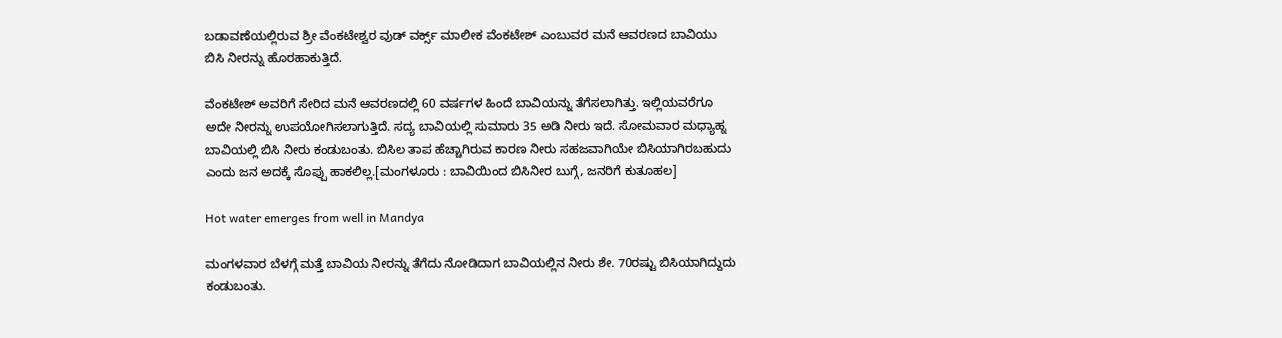ಬಡಾವಣೆಯಲ್ಲಿರುವ ಶ್ರೀ ವೆಂಕಟೇಶ್ವರ ವುಡ್ ವರ್ಕ್ಸ್ ಮಾಲೀಕ ವೆಂಕಟೇಶ್ ಎಂಬುವರ ಮನೆ ಆವರಣದ ಬಾವಿಯು ಬಿಸಿ ನೀರನ್ನು ಹೊರಹಾಕುತ್ತಿದೆ.

ವೆಂಕಟೇಶ್ ಅವರಿಗೆ ಸೇರಿದ ಮನೆ ಆವರಣದಲ್ಲಿ 60 ವರ್ಷಗಳ ಹಿಂದೆ ಬಾವಿಯನ್ನು ತೆಗೆಸಲಾಗಿತ್ತು. ಇಲ್ಲಿಯವರೆಗೂ ಅದೇ ನೀರನ್ನು ಉಪಯೋಗಿಸಲಾಗುತ್ತಿದೆ. ಸದ್ಯ ಬಾವಿಯಲ್ಲಿ ಸುಮಾರು 35 ಅಡಿ ನೀರು ಇದೆ. ಸೋಮವಾರ ಮಧ್ಯಾಹ್ನ ಬಾವಿಯಲ್ಲಿ ಬಿಸಿ ನೀರು ಕಂಡುಬಂತು. ಬಿಸಿಲ ತಾಪ ಹೆಚ್ಚಾಗಿರುವ ಕಾರಣ ನೀರು ಸಹಜವಾಗಿಯೇ ಬಿಸಿಯಾಗಿರಬಹುದು ಎಂದು ಜನ ಅದಕ್ಕೆ ಸೊಪ್ಪು ಹಾಕಲಿಲ್ಲ.[ಮಂಗಳೂರು : ಬಾವಿಯಿಂದ ಬಿಸಿನೀರ ಬುಗ್ಗೆ, ಜನರಿಗೆ ಕುತೂಹಲ]

Hot water emerges from well in Mandya

ಮಂಗಳವಾರ ಬೆಳಗ್ಗೆ ಮತ್ತೆ ಬಾವಿಯ ನೀರನ್ನು ತೆಗೆದು ನೋಡಿದಾಗ ಬಾವಿಯಲ್ಲಿನ ನೀರು ಶೇ. 70ರಷ್ಟು ಬಿಸಿಯಾಗಿದ್ದುದು ಕಂಡುಬಂತು.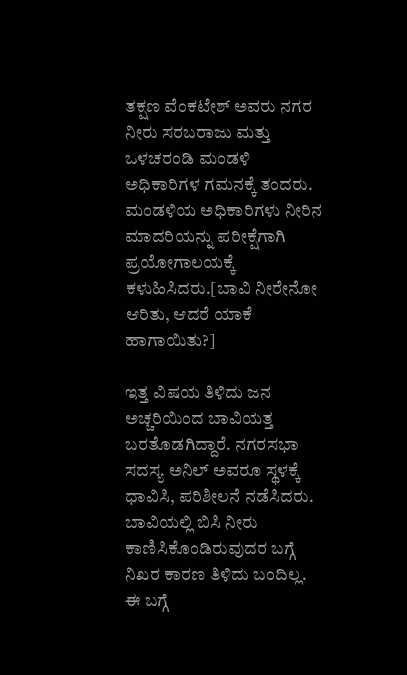ತಕ್ಷಣ ವೆಂಕಟೇಶ್ ಅವರು ನಗರ ನೀರು ಸರಬರಾಜು ಮತ್ತು ಒಳಚರಂಡಿ ಮಂಡಳಿ ಅಧಿಕಾರಿಗಳ ಗಮನಕ್ಕೆ ತಂದರು. ಮಂಡಳಿಯ ಅಧಿಕಾರಿಗಳು ನೀರಿನ ಮಾದರಿಯನ್ನು ಪರೀಕ್ಷೆಗಾಗಿ ಪ್ರಯೋಗಾಲಯಕ್ಕೆ ಕಳುಹಿಸಿದರು.[ಬಾವಿ ನೀರೇನೋ ಆರಿತು, ಆದರೆ ಯಾಕೆ ಹಾಗಾಯಿತು?]

ಇತ್ತ ವಿಷಯ ತಿಳಿದು ಜನ ಅಚ್ಚರಿಯಿಂದ ಬಾವಿಯತ್ತ ಬರತೊಡಗಿದ್ದಾರೆ. ನಗರಸಭಾ ಸದಸ್ಯ ಅನಿಲ್ ಅವರೂ ಸ್ಥಳಕ್ಕೆ ಧಾವಿಸಿ, ಪರಿಶೀಲನೆ ನಡೆಸಿದರು. ಬಾವಿಯಲ್ಲಿ ಬಿಸಿ ನೀರು ಕಾಣಿಸಿಕೊಂಡಿರುವುದರ ಬಗ್ಗೆ ನಿಖರ ಕಾರಣ ತಿಳಿದು ಬಂದಿಲ್ಲ. ಈ ಬಗ್ಗೆ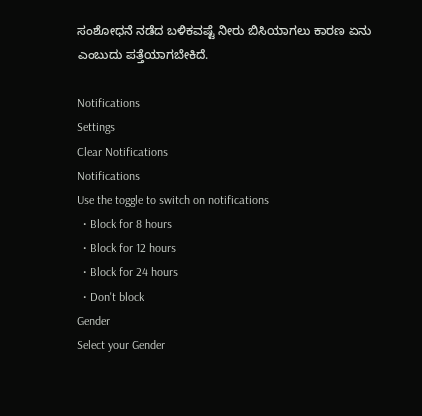ಸಂಶೋಧನೆ ನಡೆದ ಬಳಿಕವಷ್ಟೆ ನೀರು ಬಿಸಿಯಾಗಲು ಕಾರಣ ಏನು ಎಂಬುದು ಪತ್ತೆಯಾಗಬೇಕಿದೆ.

Notifications
Settings
Clear Notifications
Notifications
Use the toggle to switch on notifications
  • Block for 8 hours
  • Block for 12 hours
  • Block for 24 hours
  • Don't block
Gender
Select your Gender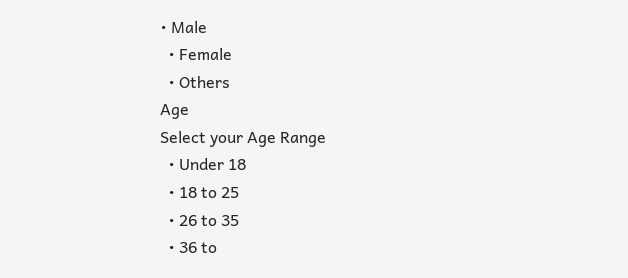• Male
  • Female
  • Others
Age
Select your Age Range
  • Under 18
  • 18 to 25
  • 26 to 35
  • 36 to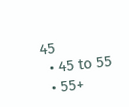45
  • 45 to 55
  • 55+